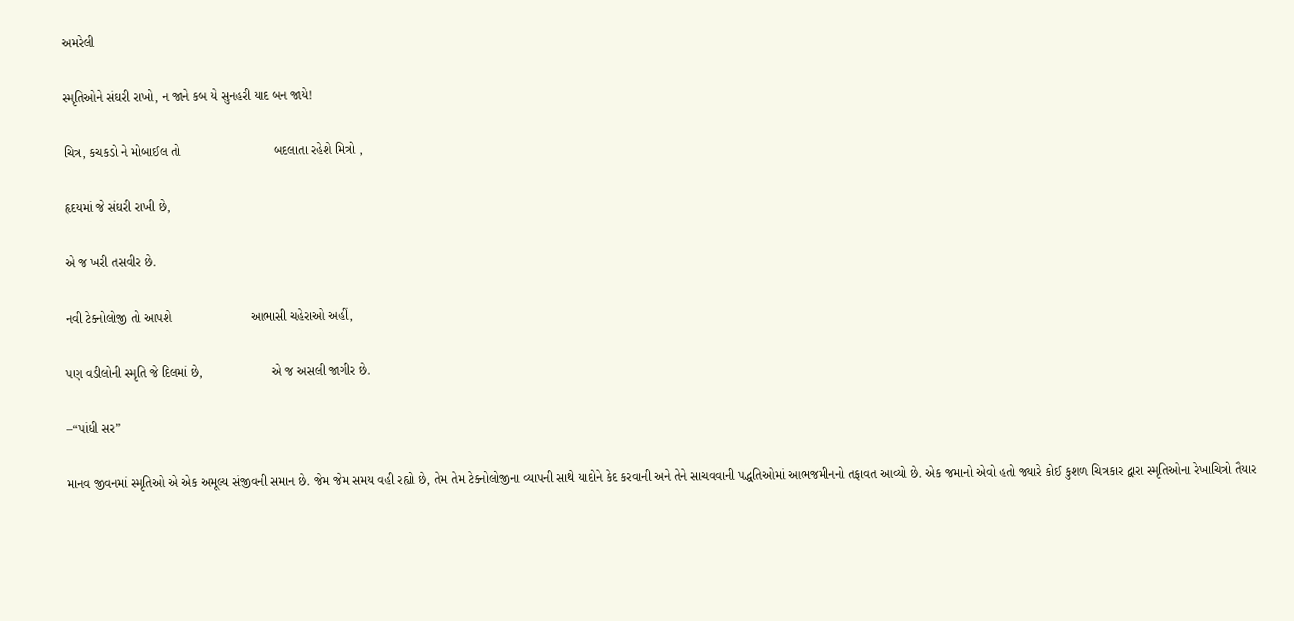અમરેલી

સ્મૃતિઓને સંઘરી રાખો, ન જાને કબ યે સુનહરી યાદ બન જાયે!

ચિત્ર, કચકડો ને મોબાઈલ તો                          બદલાતા રહેશે મિત્રો ,

હૃદયમાં જે સંઘરી રાખી છે,

એ જ ખરી તસવીર છે.

નવી ટેક્નોલોજી તો આપશે                      આભાસી ચહેરાઓ અહીં,

પણ વડીલોની સ્મૃતિ જે દિલમાં છે,                   એ જ અસલી જાગીર છે.

–“પાંધી સર”

માનવ જીવનમાં સ્મૃતિઓ એ એક અમૂલ્ય સંજીવની સમાન છે. જેમ જેમ સમય વહી રહ્યો છે, તેમ તેમ ટેક્નોલોજીના વ્યાપની સાથે યાદોને કેદ કરવાની અને તેને સાચવવાની પદ્ધતિઓમાં આભજમીનનો તફાવત આવ્યો છે. એક જમાનો એવો હતો જ્યારે કોઈ કુશળ ચિત્રકાર દ્વારા સ્મૃતિઓના રેખાચિત્રો તૈયાર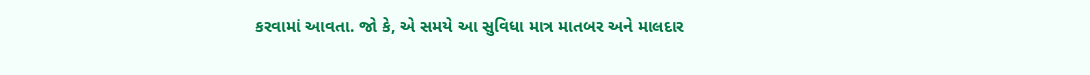કરવામાં આવતા. જો કે, એ સમયે આ સુવિધા માત્ર માતબર અને માલદાર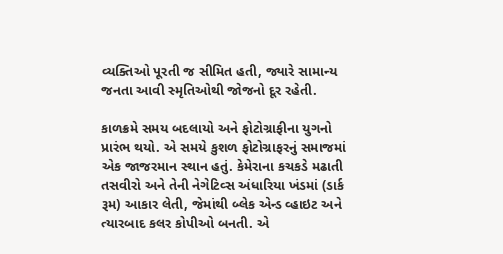વ્યક્તિઓ પૂરતી જ સીમિત હતી, જ્યારે સામાન્ય જનતા આવી સ્મૃતિઓથી જોજનો દૂર રહેતી.

કાળક્રમે સમય બદલાયો અને ફોટોગ્રાફીના યુગનો પ્રારંભ થયો. એ સમયે કુશળ ફોટોગ્રાફરનું સમાજમાં એક જાજરમાન સ્થાન હતું. કેમેરાના કચકડે મઢાતી તસવીરો અને તેની નેગેટિવ્સ અંધારિયા ખંડમાં (ડાર્ક રૂમ) આકાર લેતી, જેમાંથી બ્લેક એન્ડ વ્હાઇટ અને ત્યારબાદ કલર કોપીઓ બનતી. એ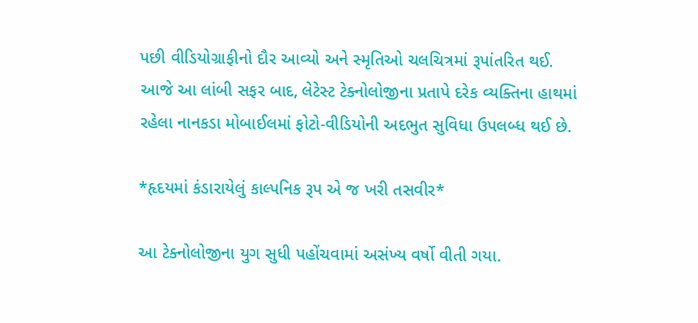પછી વીડિયોગ્રાફીનો દૌર આવ્યો અને સ્મૃતિઓ ચલચિત્રમાં રૂપાંતરિત થઈ. આજે આ લાંબી સફર બાદ, લેટેસ્ટ ટેક્નોલોજીના પ્રતાપે દરેક વ્યક્તિના હાથમાં રહેલા નાનકડા મોબાઈલમાં ફોટો-વીડિયોની અદભુત સુવિધા ઉપલબ્ધ થઈ છે.

*હૃદયમાં કંડારાયેલું કાલ્પનિક રૂપ એ જ ખરી તસવીર*

આ ટેક્નોલોજીના યુગ સુધી પહોંચવામાં અસંખ્ય વર્ષો વીતી ગયા.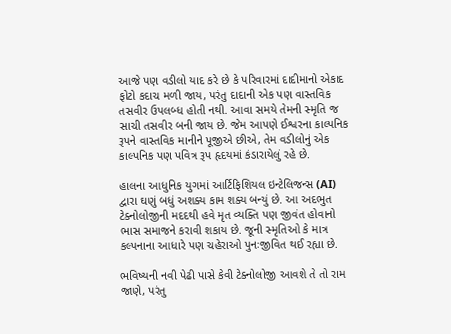આજે પણ વડીલો યાદ કરે છે કે પરિવારમાં દાદીમાનો એકાદ ફોટો કદાચ મળી જાય, પરંતુ દાદાની એક પણ વાસ્તવિક તસવીર ઉપલબ્ધ હોતી નથી. આવા સમયે તેમની સ્મૃતિ જ સાચી તસવીર બની જાય છે. જેમ આપણે ઈશ્વરના કાલ્પનિક રૂપને વાસ્તવિક માનીને પૂજીએ છીએ, તેમ વડીલોનું એક કાલ્પનિક પણ પવિત્ર રૂપ હૃદયમાં કંડારાયેલું રહે છે.

હાલના આધુનિક યુગમાં આર્ટિફિશિયલ ઇન્ટેલિજન્સ (AI) દ્વારા ઘણું બધું અશક્ય કામ શક્ય બન્યું છે. આ અદભુત ટેક્નોલોજીની મદદથી હવે મૃત વ્યક્તિ પણ જીવંત હોવાનો ભાસ સમાજને કરાવી શકાય છે. જૂની સ્મૃતિઓ કે માત્ર કલ્પનાના આધારે પણ ચહેરાઓ પુનઃજીવિત થઈ રહ્યા છે.

ભવિષ્યની નવી પેઢી પાસે કેવી ટેક્નોલોજી આવશે તે તો રામ જાણે, પરંતુ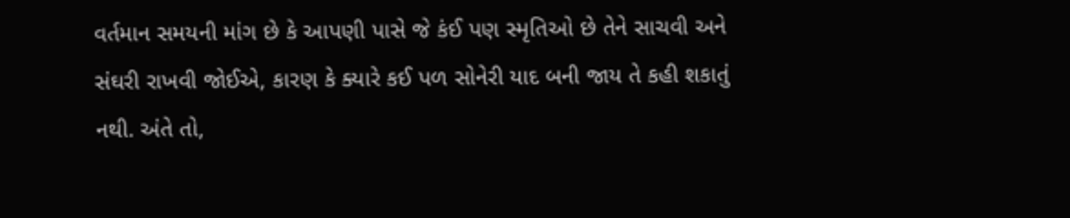વર્તમાન સમયની માંગ છે કે આપણી પાસે જે કંઈ પણ સ્મૃતિઓ છે તેને સાચવી અને સંઘરી રાખવી જોઈએ, કારણ કે ક્યારે કઈ પળ સોનેરી યાદ બની જાય તે કહી શકાતું નથી. અંતે તો,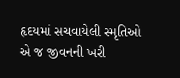હૃદયમાં સચવાયેલી સ્મૃતિઓ એ જ જીવનની ખરી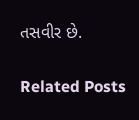તસવીર છે.

Related Posts